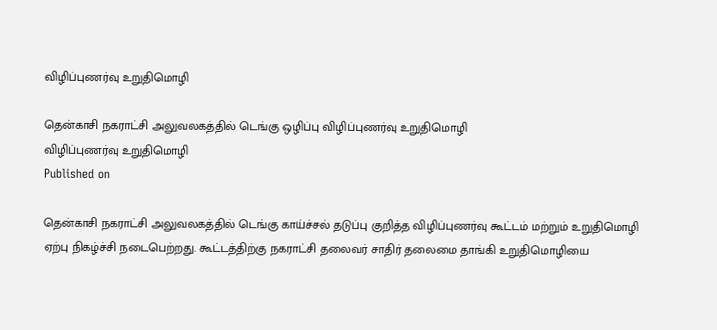விழிப்புணர்வு உறுதிமொழி

தென்காசி நகராட்சி அலுவலகத்தில் டெங்கு ஒழிப்பு விழிப்புணர்வு உறுதிமொழி
விழிப்புணர்வு உறுதிமொழி
Published on

தென்காசி நகராட்சி அலுவலகத்தில் டெங்கு காய்ச்சல் தடுப்பு குறித்த விழிப்புணர்வு கூட்டம் மற்றும் உறுதிமொழி ஏற்பு நிகழ்ச்சி நடைபெற்றது. கூட்டத்திற்கு நகராட்சி தலைவர் சாதிர் தலைமை தாங்கி உறுதிமொழியை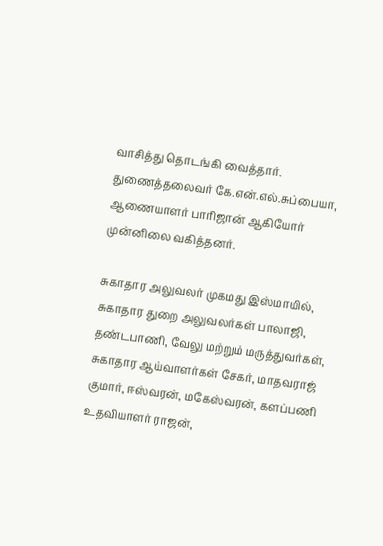வாசித்து தொடங்கி வைத்தார். துணைத்தலைவர் கே.என்.எல்.சுப்பையா, ஆணையாளர் பாரிஜான் ஆகியோர் முன்னிலை வகித்தனர்.

சுகாதார அலுவலர் முகமது இஸ்மாயில், சுகாதார துறை அலுவலர்கள் பாலாஜி, தண்டபாணி, வேலு மற்றும் மருத்துவர்கள், சுகாதார ஆய்வாளர்கள் சேகர், மாதவராஜ் குமார், ஈஸ்வரன், மகேஸ்வரன், களப்பணி உதவியாளர் ராஜன்,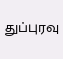துப்புரவு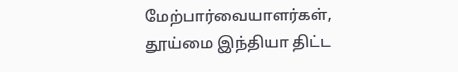மேற்பார்வையாளர்கள், தூய்மை இந்தியா திட்ட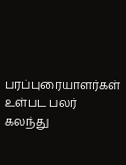பரப்புரையாளர்கள் உள்பட பலர் கலந்து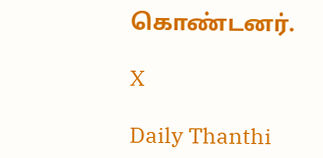கொண்டனர்.

X

Daily Thanthi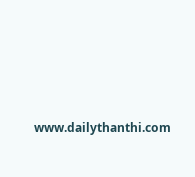www.dailythanthi.com